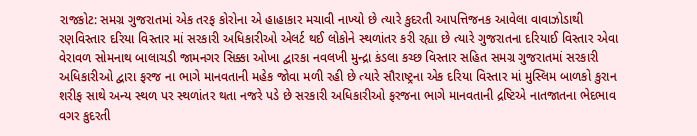રાજકોટ: સમગ્ર ગુજરાતમાં એક તરફ કોરોના એ હાહાકાર મચાવી નાખ્યો છે ત્યારે કુદરતી આપત્તિજનક આવેલા વાવાઝોડાથી રણવિસ્તાર દરિયા વિસ્તાર માં સરકારી અધિકારીઓ એલર્ટ થઈ લોકોને સ્થળાંતર કરી રહ્યા છે ત્યારે ગુજરાતના દરિયાઈ વિસ્તાર એવા વેરાવળ સોમનાથ બાલાચડી જામનગર સિક્કા ઓખા દ્વારકા નવલખી મુન્દ્રા કંડલા કચ્છ વિસ્તાર સહિત સમગ્ર ગુજરાતમાં સરકારી અધિકારીઓ દ્વારા ફરજ ના ભાગે માનવતાની મહેક જોવા મળી રહી છે ત્યારે સૌરાષ્ટ્રના એક દરિયા વિસ્તાર માં મુસ્લિમ બાળકો કુરાન શરીફ સાથે અન્ય સ્થળ પર સ્થળાંતર થતા નજરે પડે છે સરકારી અધિકારીઓ ફરજના ભાગે માનવતાની દ્રષ્ટિએ નાતજાતના ભેદભાવ વગર કુદરતી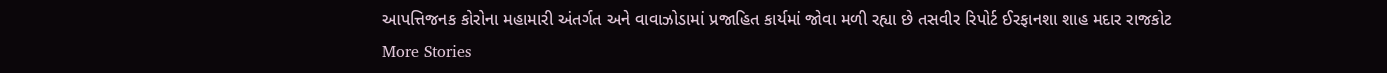આપત્તિજનક કોરોના મહામારી અંતર્ગત અને વાવાઝોડામાં પ્રજાહિત કાર્યમાં જોવા મળી રહ્યા છે તસવીર રિપોર્ટ ઈરફાનશા શાહ મદાર રાજકોટ
More Stories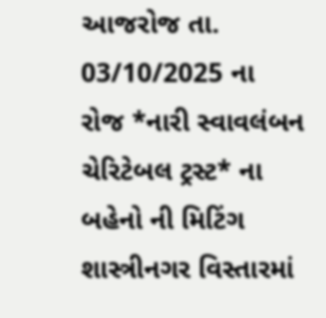આજરોજ તા. 03/10/2025 ના રોજ *નારી સ્વાવલંબન ચેરિટેબલ ટ્રસ્ટ* ના બહેનો ની મિટિંગ શાસ્ત્રીનગર વિસ્તારમાં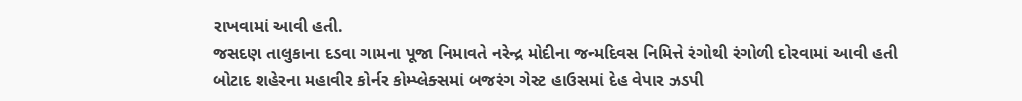રાખવામાં આવી હતી.
જસદણ તાલુકાના દડવા ગામના પૂજા નિમાવતે નરેન્દ્ર મોદીના જન્મદિવસ નિમિત્તે રંગોથી રંગોળી દોરવામાં આવી હતી
બોટાદ શહેરના મહાવીર કોર્નર કોમ્પ્લેક્સમાં બજરંગ ગેસ્ટ હાઉસમાં દેહ વેપાર ઝડપી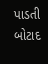પાડતી બોટાદ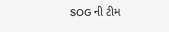SOG ની ટીમ